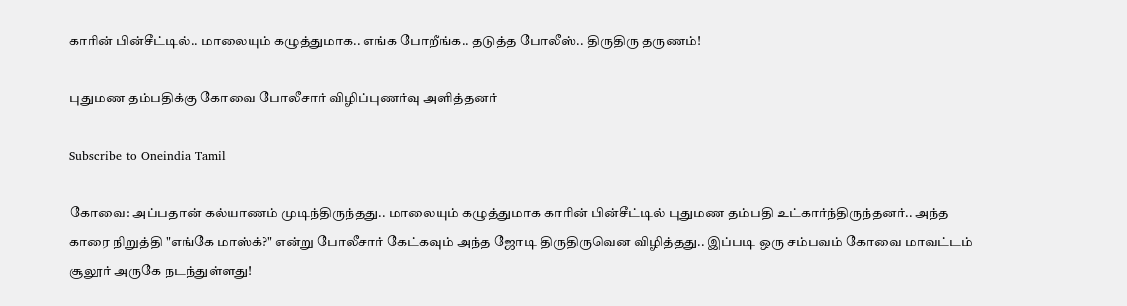காரின் பின்சீட்டில்.. மாலையும் கழுத்துமாக.. எங்க போறீங்க.. தடுத்த போலீஸ்.. திருதிரு தருணம்!

புதுமண தம்பதிக்கு கோவை போலீசார் விழிப்புணர்வு அளித்தனர்

Subscribe to Oneindia Tamil

கோவை: அப்பதான் கல்யாணம் முடிந்திருந்தது.. மாலையும் கழுத்துமாக காரின் பின்சீட்டில் புதுமண தம்பதி உட்கார்ந்திருந்தனர்.. அந்த காரை நிறுத்தி "எங்கே மாஸ்க்?" என்று போலீசார் கேட்கவும் அந்த ஜோடி திருதிருவென விழித்தது.. இப்படி ஒரு சம்பவம் கோவை மாவட்டம் சூலூர் அருகே நடந்துள்ளது!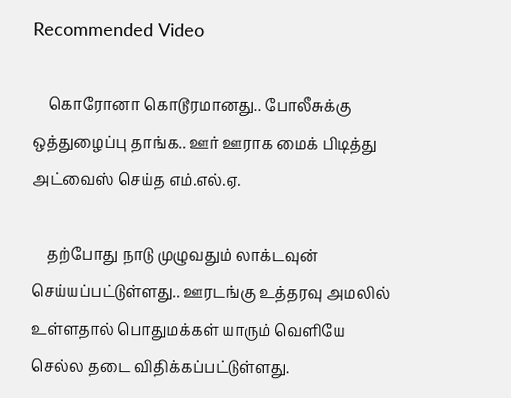Recommended Video

    கொரோனா கொடூரமானது.. போலீசுக்கு ஒத்துழைப்பு தாங்க.. ஊர் ஊராக மைக் பிடித்து அட்வைஸ் செய்த எம்.எல்.ஏ.

    தற்போது நாடு முழுவதும் லாக்டவுன் செய்யப்பட்டுள்ளது.. ஊரடங்கு உத்தரவு அமலில் உள்ளதால் பொதுமக்கள் யாரும் வெளியே செல்ல தடை விதிக்கப்பட்டுள்ளது.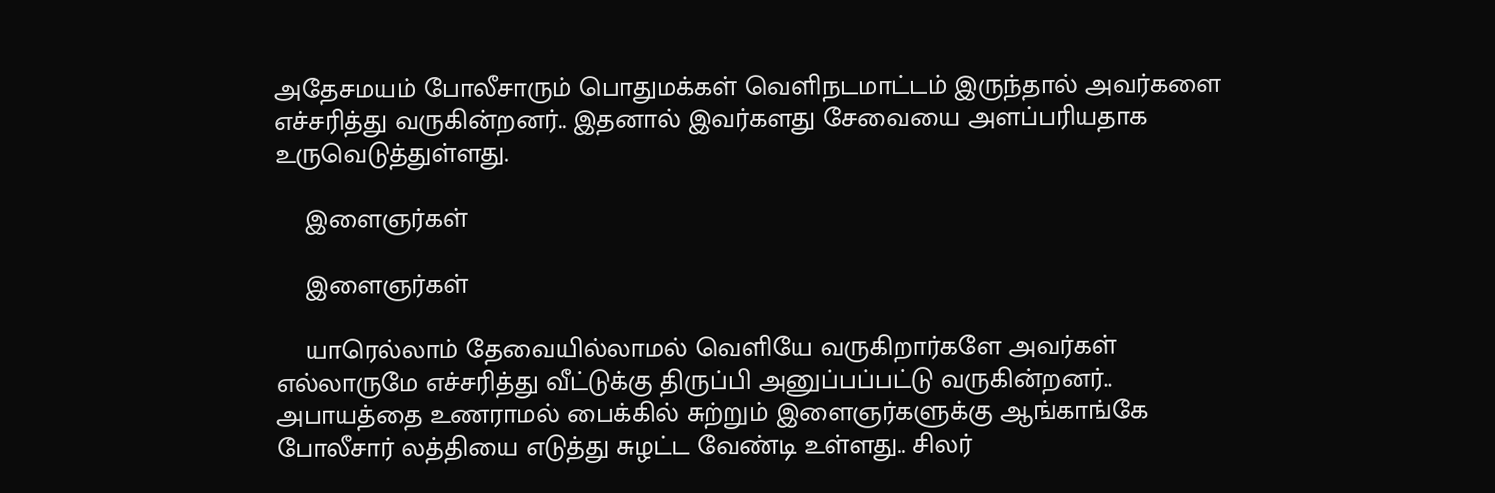அதேசமயம் போலீசாரும் பொதுமக்கள் வெளிநடமாட்டம் இருந்தால் அவர்களை எச்சரித்து வருகின்றனர்.. இதனால் இவர்களது சேவையை அளப்பரியதாக உருவெடுத்துள்ளது.

    இளைஞர்கள்

    இளைஞர்கள்

    யாரெல்லாம் தேவையில்லாமல் வெளியே வருகிறார்களே அவர்கள் எல்லாருமே எச்சரித்து வீட்டுக்கு திருப்பி அனுப்பப்பட்டு வருகின்றனர்.. அபாயத்தை உணராமல் பைக்கில் சுற்றும் இளைஞர்களுக்கு ஆங்காங்கே போலீசார் லத்தியை எடுத்து சுழட்ட வேண்டி உள்ளது.. சிலர்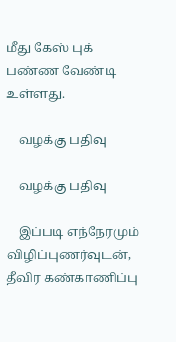மீது கேஸ் புக் பண்ண வேண்டி உள்ளது.

    வழக்கு பதிவு

    வழக்கு பதிவு

    இப்படி எந்நேரமும் விழிப்புணர்வுடன், தீவிர கண்காணிப்பு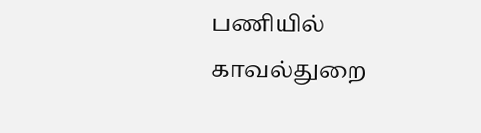பணியில் காவல்துறை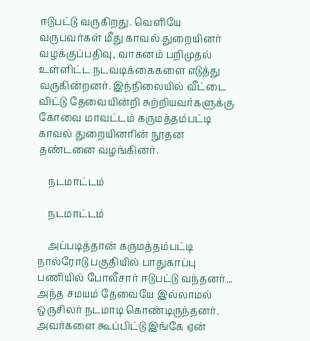ஈடுபட்டு வருகிறது. வெளியே வருபவர்கள் மீது காவல் துறையினர் வழக்குப்பதிவு, வாகனம் பறிமுதல் உள்ளிட்ட நடவடிக்கைகளை எடுத்து வருகின்றனர். இந்நிலையில் வீட்டை விட்டு தேவையின்றி சுற்றியவர்களுக்கு கோவை மாவட்டம் கருமத்தம்பட்டி காவல் துறையினரின் நூதன தண்டனை வழங்கினர்.

    நடமாட்டம்

    நடமாட்டம்

    அப்படித்தான் கருமத்தம்பட்டி நால்ரோடு பகுதியில் பாதுகாப்பு பணியில் போலீசார் ஈடுபட்டு வந்தனர்... அந்த சமயம் தேவையே இல்லாமல் ஒருசிலர் நடமாடி கொண்டிருந்தனர். அவர்களை கூப்பிட்டு இங்கே ஏன்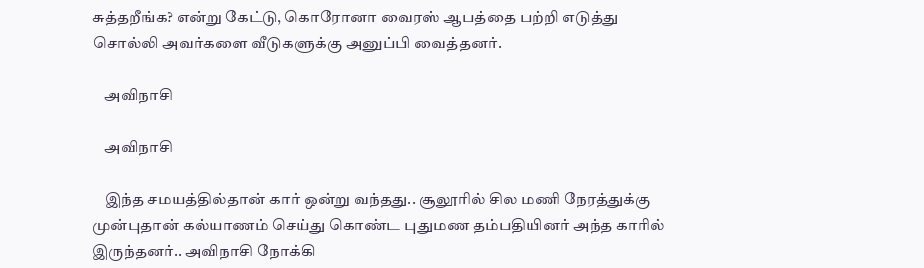சுத்தறீங்க? என்று கேட்டு, கொரோனா வைரஸ் ஆபத்தை பற்றி எடுத்து சொல்லி அவர்களை வீடுகளுக்கு அனுப்பி வைத்தனர்.

    அவிநாசி

    அவிநாசி

    இந்த சமயத்தில்தான் கார் ஒன்று வந்தது.. சூலூரில் சில மணி நேரத்துக்கு முன்புதான் கல்யாணம் செய்து கொண்ட புதுமண தம்பதியினர் அந்த காரில் இருந்தனர்.. அவிநாசி நோக்கி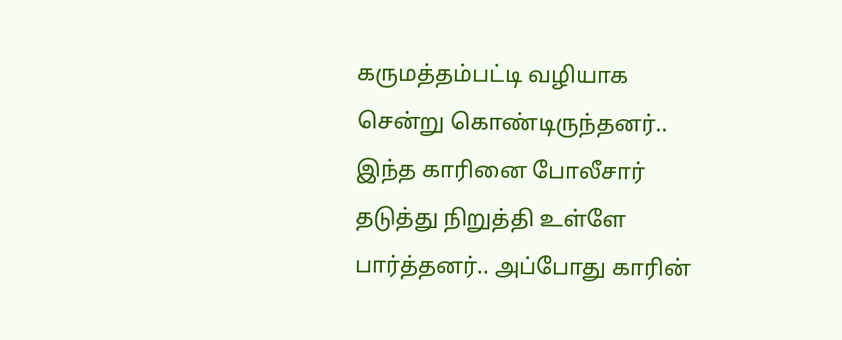கருமத்தம்பட்டி வழியாக சென்று கொண்டிருந்தனர்.. இந்த காரினை போலீசார் தடுத்து நிறுத்தி உள்ளே பார்த்தனர்.. அப்போது காரின்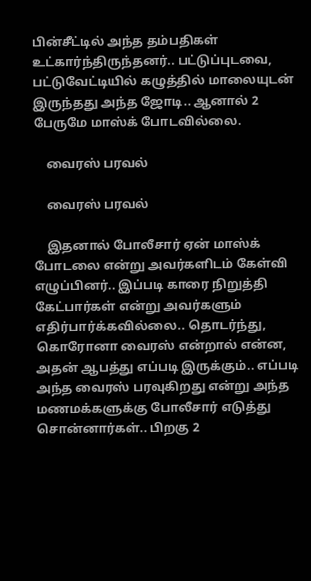பின்சீட்டில் அந்த தம்பதிகள் உட்கார்ந்திருந்தனர்.. பட்டுப்புடவை, பட்டுவேட்டியில் கழுத்தில் மாலையுடன் இருந்தது அந்த ஜோடி.. ஆனால் 2 பேருமே மாஸ்க் போடவில்லை.

    வைரஸ் பரவல்

    வைரஸ் பரவல்

    இதனால் போலீசார் ஏன் மாஸ்க் போடலை என்று அவர்களிடம் கேள்வி எழுப்பினர்.. இப்படி காரை நிறுத்தி கேட்பார்கள் என்று அவர்களும் எதிர்பார்க்கவில்லை.. தொடர்ந்து, கொரோனா வைரஸ் என்றால் என்ன, அதன் ஆபத்து எப்படி இருக்கும்.. எப்படி அந்த வைரஸ் பரவுகிறது என்று அந்த மணமக்களுக்கு போலீசார் எடுத்து சொன்னார்கள்.. பிறகு 2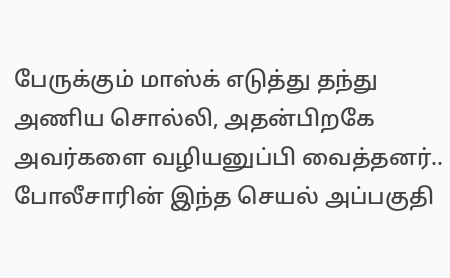பேருக்கும் மாஸ்க் எடுத்து தந்து அணிய சொல்லி, அதன்பிறகே அவர்களை வழியனுப்பி வைத்தனர்.. போலீசாரின் இந்த செயல் அப்பகுதி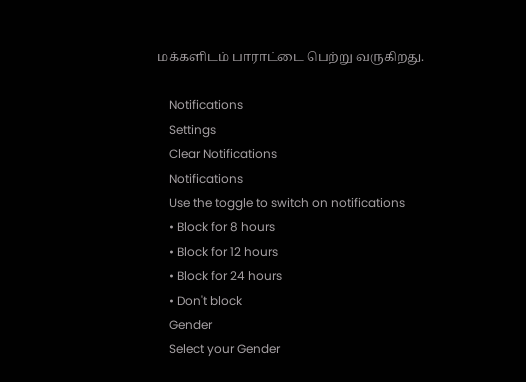மக்களிடம் பாராட்டை பெற்று வருகிறது.

    Notifications
    Settings
    Clear Notifications
    Notifications
    Use the toggle to switch on notifications
    • Block for 8 hours
    • Block for 12 hours
    • Block for 24 hours
    • Don't block
    Gender
    Select your Gender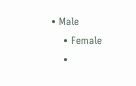• Male
    • Female
    •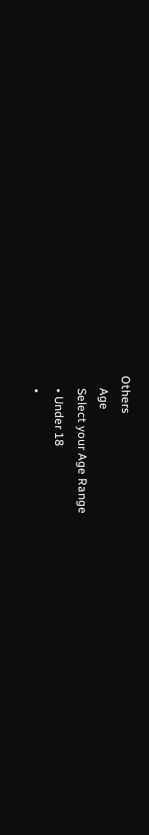Others
    Age
    Select your Age Range
    • Under 18
    •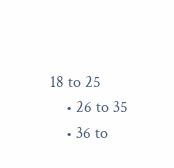18 to 25
    • 26 to 35
    • 36 to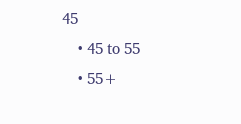45
    • 45 to 55
    • 55+